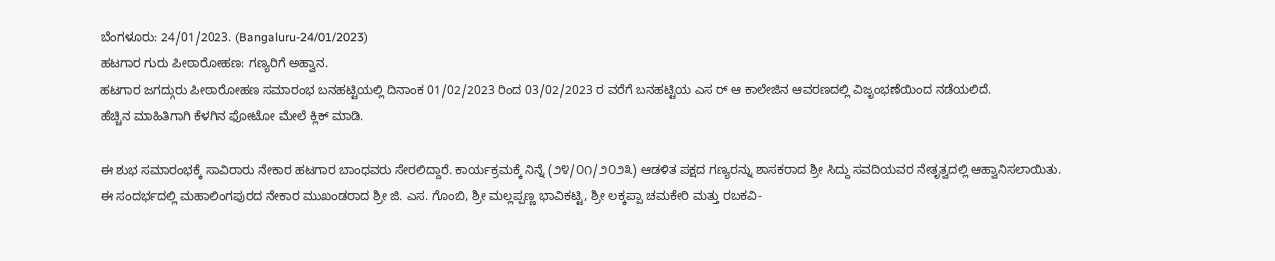ಬೆಂಗಳೂರು: 24/01/2023. (Bangaluru-24/01/2023)
ಹಟಗಾರ ಗುರು ಪೀಠಾರೋಹಣ: ಗಣ್ಯರಿಗೆ ಅಹ್ವಾನ.
ಹಟಗಾರ ಜಗದ್ಗುರು ಪೀಠಾರೋಹಣ ಸಮಾರಂಭ ಬನಹಟ್ಟಿಯಲ್ಲಿ ದಿನಾಂಕ 01/02/2023 ರಿಂದ 03/02/2023 ರ ವರೆಗೆ ಬನಹಟ್ಟಿಯ ಎಸ ರ್ ಆ ಕಾಲೇಜಿನ ಆವರಣದಲ್ಲಿ ವಿಜೃಂಭಣೆಯಿಂದ ನಡೆಯಲಿದೆ.
ಹೆಚ್ಚಿನ ಮಾಹಿತಿಗಾಗಿ ಕೆಳಗಿನ ಫೋಟೋ ಮೇಲೆ ಕ್ಲಿಕ್ ಮಾಡಿ.

ಈ ಶುಭ ಸಮಾರಂಭಕ್ಕೆ ಸಾವಿರಾರು ನೇಕಾರ ಹಟಗಾರ ಬಾಂಧವರು ಸೇರಲಿದ್ದಾರೆ. ಕಾರ್ಯಕ್ರಮಕ್ಕೆ ನಿನ್ನೆ (೨೪/೦೧/೨೦೨೩) ಆಡಳಿತ ಪಕ್ಷದ ಗಣ್ಯರನ್ನು ಶಾಸಕರಾದ ಶ್ರೀ ಸಿದ್ದು ಸವದಿಯವರ ನೇತೃತ್ವದಲ್ಲಿ ಆಹ್ವಾನಿಸಲಾಯಿತು.
ಈ ಸಂದರ್ಭದಲ್ಲಿ ಮಹಾಲಿಂಗಪುರದ ನೇಕಾರ ಮುಖಂಡರಾದ ಶ್ರೀ ಜಿ. ಎಸ. ಗೊಂಬಿ, ಶ್ರೀ ಮಲ್ಲಪ್ಪಣ್ಣ ಭಾವಿಕಟ್ಟಿ, ಶ್ರೀ ಲಕ್ಕಪ್ಪಾ ಚಮಕೇರಿ ಮತ್ತು ರಬಕವಿ-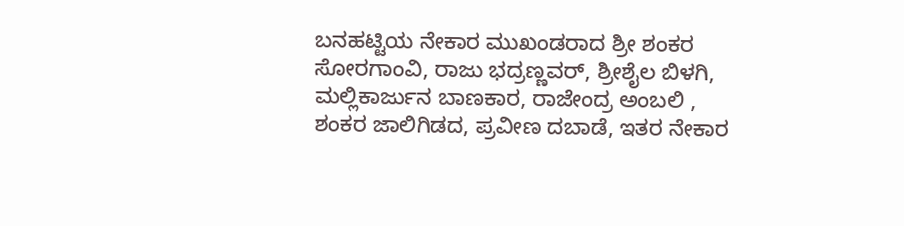ಬನಹಟ್ಟಿಯ ನೇಕಾರ ಮುಖಂಡರಾದ ಶ್ರೀ ಶಂಕರ ಸೋರಗಾಂವಿ, ರಾಜು ಭದ್ರಣ್ಣವರ್, ಶ್ರೀಶೈಲ ಬಿಳಗಿ, ಮಲ್ಲಿಕಾರ್ಜುನ ಬಾಣಕಾರ, ರಾಜೇಂದ್ರ ಅಂಬಲಿ , ಶಂಕರ ಜಾಲಿಗಿಡದ, ಪ್ರವೀಣ ದಬಾಡೆ, ಇತರ ನೇಕಾರ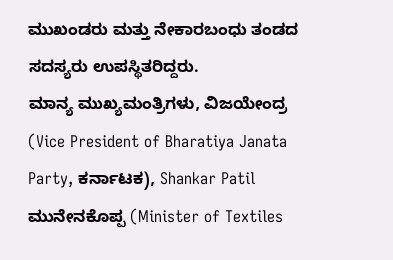ಮುಖಂಡರು ಮತ್ತು ನೇಕಾರಬಂಧು ತಂಡದ ಸದಸ್ಯರು ಉಪಸ್ಥಿತರಿದ್ದರು.
ಮಾನ್ಯ ಮುಖ್ಯಮಂತ್ರಿಗಳು, ವಿಜಯೇಂದ್ರ (Vice President of Bharatiya Janata Party, ಕರ್ನಾಟಕ), Shankar Patil ಮುನೇನಕೊಪ್ಪ (Minister of Textiles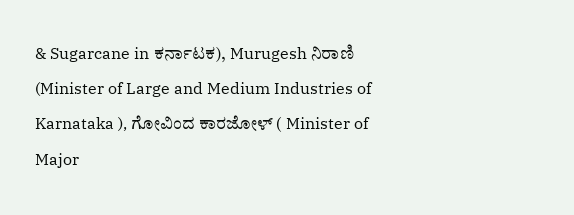& Sugarcane in ಕರ್ನಾಟಕ), Murugesh ನಿರಾಣಿ (Minister of Large and Medium Industries of Karnataka ), ಗೋವಿಂದ ಕಾರಜೋಳ್ ( Minister of Major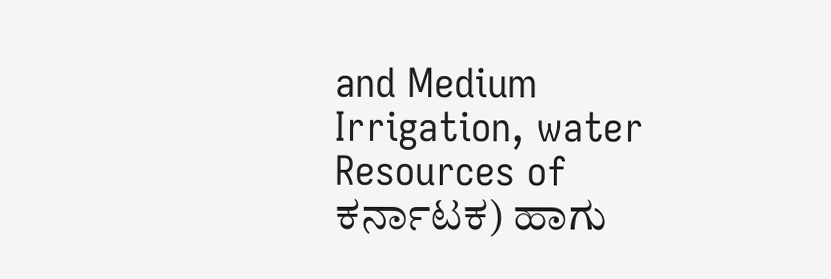and Medium Irrigation, water Resources of ಕರ್ನಾಟಕ) ಹಾಗು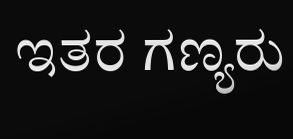ಇತರ ಗಣ್ಯರು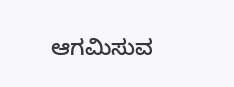ಆಗಮಿಸುವ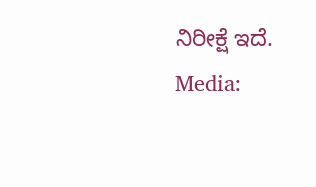ನಿರೀಕ್ಷೆ ಇದೆ.
Media: